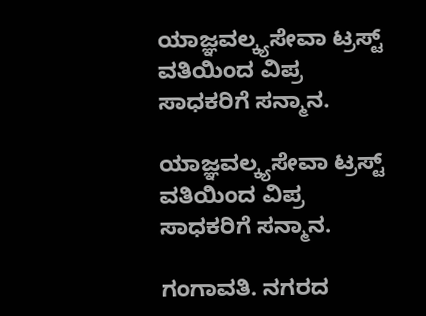ಯಾಜ್ಞವಲ್ಕ್ಯಸೇವಾ ಟ್ರಸ್ಟ್ ವತಿಯಿಂದ ವಿಪ್ರ ಸಾಧಕರಿಗೆ ಸನ್ಮಾನ.

ಯಾಜ್ಞವಲ್ಕ್ಯಸೇವಾ ಟ್ರಸ್ಟ್ ವತಿಯಿಂದ ವಿಪ್ರ ಸಾಧಕರಿಗೆ ಸನ್ಮಾನ.

ಗಂಗಾವತಿ. ನಗರದ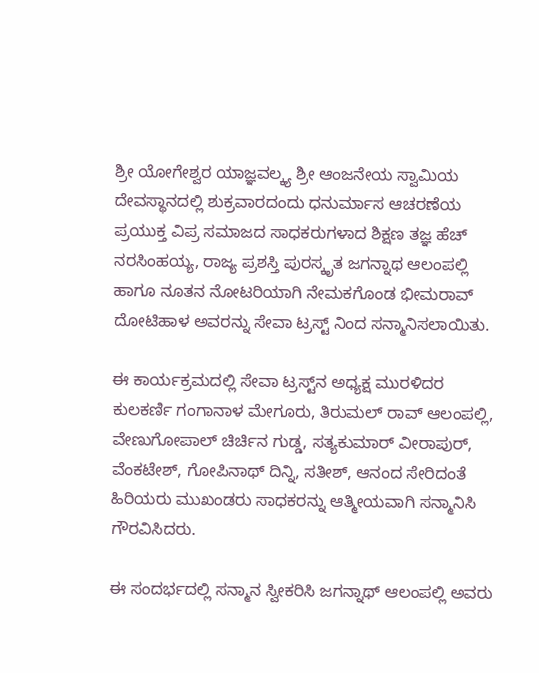ಶ್ರೀ ಯೋಗೇಶ್ವರ ಯಾಜ್ಞವಲ್ಕ್ಯ ಶ್ರೀ ಆಂಜನೇಯ ಸ್ವಾಮಿಯ ದೇವಸ್ಥಾನದಲ್ಲಿ ಶುಕ್ರವಾರದಂದು ಧನುರ್ಮಾಸ ಆಚರಣೆಯ ಪ್ರಯುಕ್ತ ವಿಪ್ರ ಸಮಾಜದ ಸಾಧಕರುಗಳಾದ ಶಿಕ್ಷಣ ತಜ್ಞ ಹೆಚ್ ನರಸಿಂಹಯ್ಯ, ರಾಜ್ಯ ಪ್ರಶಸ್ತಿ ಪುರಸ್ಕೃತ ಜಗನ್ನಾಥ ಆಲಂಪಲ್ಲಿ ಹಾಗೂ ನೂತನ ನೋಟರಿಯಾಗಿ ನೇಮಕಗೊಂಡ ಭೀಮರಾವ್ ದೋಟಿಹಾಳ ಅವರನ್ನು ಸೇವಾ ಟ್ರಸ್ಟ್ ನಿಂದ ಸನ್ಮಾನಿಸಲಾಯಿತು.

ಈ ಕಾರ್ಯಕ್ರಮದಲ್ಲಿ ಸೇವಾ ಟ್ರಸ್ಟ್‌ನ ಅಧ್ಯಕ್ಷ ಮುರಳಿದರ ಕುಲಕರ್ಣಿ ಗಂಗಾನಾಳ ಮೇಗೂರು, ತಿರುಮಲ್ ರಾವ್ ಆಲಂಪಲ್ಲಿ, ವೇಣುಗೋಪಾಲ್ ಚಿರ್ಚಿನ ಗುಡ್ಡ, ಸತ್ಯಕುಮಾರ್ ವೀರಾಪುರ್, ವೆಂಕಟೇಶ್, ಗೋಪಿನಾಥ್ ದಿನ್ನಿ, ಸತೀಶ್, ಆನಂದ ಸೇರಿದಂತೆ ಹಿರಿಯರು ಮುಖಂಡರು ಸಾಧಕರನ್ನು ಆತ್ಮೀಯವಾಗಿ ಸನ್ಮಾನಿಸಿ ಗೌರವಿಸಿದರು.

ಈ ಸಂದರ್ಭದಲ್ಲಿ ಸನ್ಮಾನ ಸ್ವೀಕರಿಸಿ ಜಗನ್ನಾಥ್ ಆಲಂಪಲ್ಲಿ ಅವರು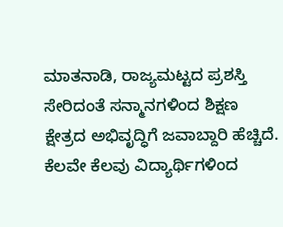ಮಾತನಾಡಿ, ರಾಜ್ಯಮಟ್ಟದ ಪ್ರಶಸ್ತಿ ಸೇರಿದಂತೆ ಸನ್ಮಾನಗಳಿಂದ ಶಿಕ್ಷಣ ಕ್ಷೇತ್ರದ ಅಭಿವೃದ್ಧಿಗೆ ಜವಾಬ್ದಾರಿ ಹೆಚ್ಚಿದೆ. ಕೆಲವೇ ಕೆಲವು ವಿದ್ಯಾರ್ಥಿಗಳಿಂದ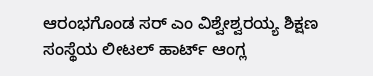ಆರಂಭಗೊಂಡ ಸರ್ ಎಂ ವಿಶ್ವೇಶ್ವರಯ್ಯ ಶಿಕ್ಷಣ ಸಂಸ್ಥೆಯ ಲೀಟಲ್ ಹಾರ್ಟ್ ಆಂಗ್ಲ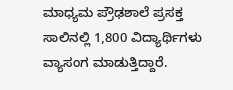ಮಾಧ್ಯಮ ಪ್ರೌಢಶಾಲೆ ಪ್ರಸಕ್ತ ಸಾಲಿನಲ್ಲಿ 1,800 ವಿದ್ಯಾರ್ಥಿಗಳು ವ್ಯಾಸಂಗ ಮಾಡುತ್ತಿದ್ದಾರೆ.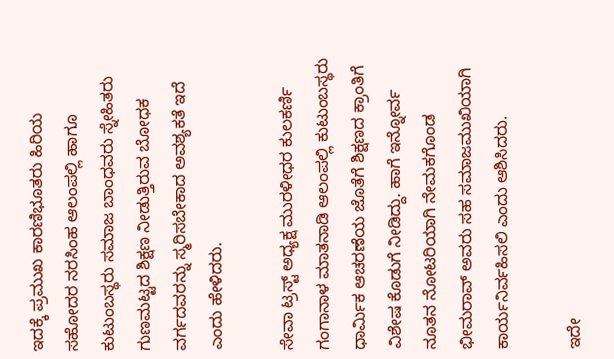ಇದಕ್ಕೆ ಪ್ರಮುಖ ಕಾರಣಿಭೂತರು ಹಿರಿಯ ಸಹೋದರ ನರಸಿಂಹ ಆಲಂಪಲ್ಲಿ ಹಾಗೂ ಕುಟುಂಬಸ್ಥರು ಸಮಾಜ ಬಾಂಧವರು ಸ್ನೇಹಿತರು ಗುಣಮಟ್ಟದ ಶಿಕ್ಷಣ ನೀಡುತ್ತಿರುವ ಬೋಧಕ ವರ್ಗದವರನ್ನು ಸ್ಮರಿಸಬೇಕಾದ ಅವಶ್ಯಕತೆ ಇದೆ ಎಂದು ಹೇಳಿದರು.

ಸೇವಾ ಟ್ರಸ್ಟ್ ಅಧ್ಯಕ್ಷ ಮುರಳೀಧರ ಕುಲಕರ್ಣಿ ಗಂಗಾನಾಳ ಮಾತನಾಡಿ ಆಲಂಪಲ್ಲಿ ಕುಟುಂಬಸ್ಥರು ಧಾರ್ಮಿಕ ಆಚರಣೆಯ ಜೊತೆಗೆ ಶಿಕ್ಷಣದ ಕ್ರಾಂತಿಗೆ ವಿಶೇಷ ಕೊಡುಗೆ ನೀಡಿದ್ದು. ಹಾಗೆ ಇನ್ನೋರ್ವ ನೂತನ ನೋಟರಿಯಾಗಿ ನೇಮಕಗೊಂಡ ಭೀಮರಾವ್ ಅವರು ಸಹ ಸಮಾಜಮುಖಿಯಾಗಿ ಕಾರ್ಯನಿರ್ವಹಿಸಲಿ ಎಂದು ಆಶಿಸಿದರು.

ಇದೇ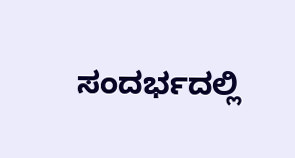ಸಂದರ್ಭದಲ್ಲಿ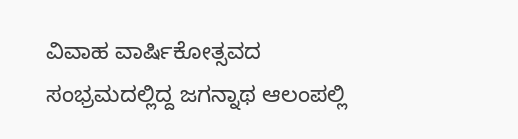ವಿವಾಹ ವಾರ್ಷಿಕೋತ್ಸವದ ಸಂಭ್ರಮದಲ್ಲಿದ್ದ ಜಗನ್ನಾಥ ಆಲಂಪಲ್ಲಿ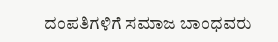ದಂಪತಿಗಳಿಗೆ ಸಮಾಜ ಬಾಂಧವರು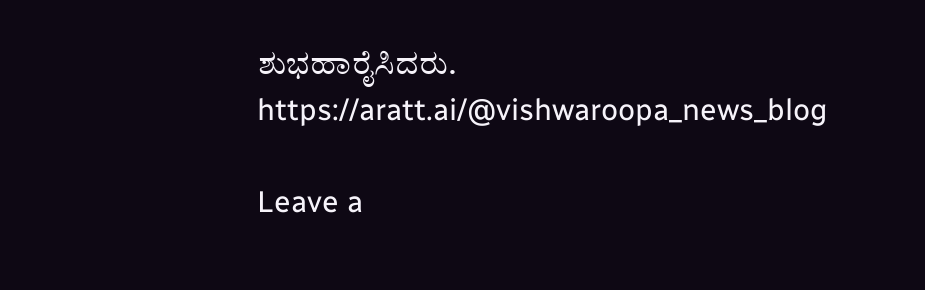ಶುಭಹಾರೈಸಿದರು. https://aratt.ai/@vishwaroopa_news_blog

Leave a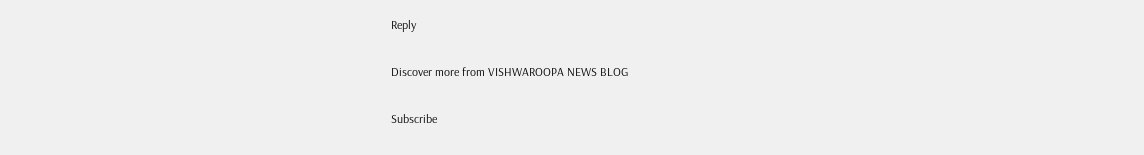Reply

Discover more from VISHWAROOPA NEWS BLOG

Subscribe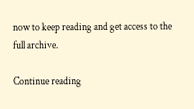now to keep reading and get access to the full archive.

Continue reading